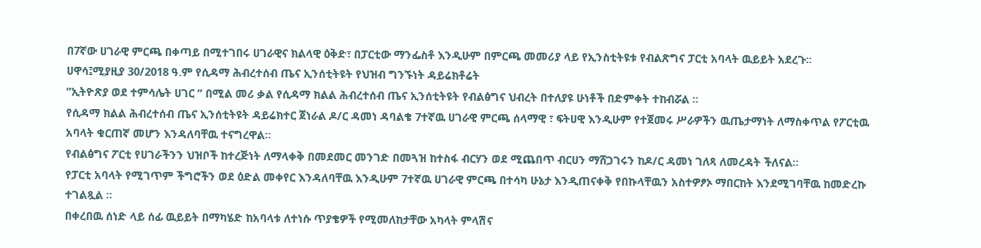በ7ኛው ሀገራዊ ምርጫ በቀጣይ በሚተገበሩ ሀገራዊና ክልላዊ ዕቅድ፣ በፓርቲው ማንፌስቶ እንዲሁም በምርጫ መመሪያ ላይ የኢንስቲትዩቱ የብልጽግና ፓርቲ አባላት ዉይይት አደረጉ።
ሀዋሳ፤ሚያዚያ 30/2018 ዓ.ም የሲዳማ ሕብረተሰብ ጤና ኢንሰቲትዩት የህዝብ ግንኙነት ዳይሬክቶሬት
”ኢትዮጽያ ወደ ተምሳሌት ሀገር ” በሚል መሪ ቃል የሲዳማ ክልል ሕብረተሰብ ጤና ኢንሰቲትዩት የብልፅግና ህብረት በተለያዩ ሁነቶች በድምቀት ተከብሯል ።
የሲዳማ ክልል ሕብረተሰብ ጤና ኢንሰቲትዩት ዳይሬክተር ጀነራል ዶ/ር ዳመነ ዳባልቄ 7ተኛዉ ሀገራዊ ምርጫ ሰላማዊ ፣ ፍትሀዊ እንዲሁም የተጀመሩ ሥራዎችን ዉጤታማነት ለማስቀጥል የፖርቲዉ አባላት ቁርጠኛ መሆን እንዳለባቸዉ ተናግረዋል።
የብልፅግና ፖርቲ የሀገራችንን ህዝቦች ከተረጅነት ለማላቀቅ በመደመር መንገድ በመጓዝ ከተስፋ ብርሃን ወደ ሚጨበጥ ብርሀን ማሸጋገሩን ከዶ/ር ዳመነ ገለጻ ለመረዳት ችለናል።
የፓርቲ አባላት የሚገጥም ችግሮችን ወደ ዕድል መቀየር እንዳለባቸዉ እንዲሁም 7ተኛዉ ሀገራዊ ምርጫ በተሳካ ሁኔታ እንዲጠናቀቅ የበኩላቸዉን አስተዎፆኦ ማበርከት እንደሚገባቸዉ ከመድረኩ ተገልጿል ።
በቀረበዉ ሰነድ ላይ ሰፊ ዉይይት በማካሄድ ከአባላቱ ለተነሱ ጥያቄዎች የሚመለከታቸው አካላት ምላሽና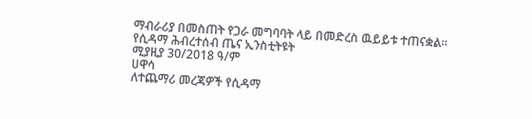ማብራሪያ በመስጠት የጋራ መግባባት ላይ በመድረስ ዉይይቱ ተጠናቋል።
የሲዳማ ሕብረተሰብ ጤና ኢንስቲትዩት
ሚያዚያ 30/2018 ዓ/ም
ሀዋሳ
ለተጨማሪ መረጃዎች የሲዳማ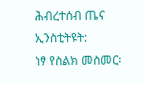ሕብረተሰብ ጤና ኢንስቲትዩት:
ነፃ የስልክ መስመር፡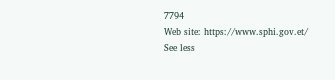7794
Web site: https://www.sphi.gov.et/
See less